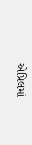એપ્રિલમાં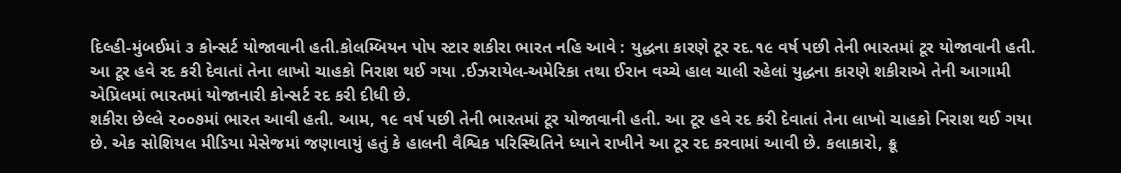દિલ્હી-મુંબઈમાં ૩ કોન્સર્ટ યોજાવાની હતી.કોલમ્બિયન પોપ સ્ટાર શકીરા ભારત નહિ આવે : યુદ્ધના કારણે ટૂર રદ.૧૯ વર્ષ પછી તેની ભારતમાં ટૂર યોજાવાની હતી. આ ટૂર હવે રદ કરી દેવાતાં તેના લાખો ચાહકો નિરાશ થઈ ગયા .ઈઝરાયેલ-અમેરિકા તથા ઈરાન વચ્ચે હાલ ચાલી રહેલાં યુદ્ધના કારણે શકીરાએ તેની આગામી એપ્રિલમાં ભારતમાં યોજાનારી કોન્સર્ટ રદ કરી દીધી છે.
શકીરા છેલ્લે ૨૦૦૭માં ભારત આવી હતી. આમ, ૧૯ વર્ષ પછી તેની ભારતમાં ટૂર યોજાવાની હતી. આ ટૂર હવે રદ કરી દેવાતાં તેના લાખો ચાહકો નિરાશ થઈ ગયા છે. એક સોશિયલ મીડિયા મેસેજમાં જણાવાયું હતું કે હાલની વૈશ્વિક પરિસ્થિતિને ધ્યાને રાખીને આ ટૂર રદ કરવામાં આવી છે. કલાકારો, ક્રૂ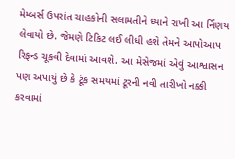મેમ્બર્સ ઉપરાંત ચાહકોની સલામતીને ધ્યાને રાખી આ ર્નિણય લેવાયો છે. જેમણે ટિકિટ લઈ લીધી હશે તેમને આપોઆપ રિફન્ડ ચૂકવી દેવામાં આવશે. આ મેસેજમાં એવું આશ્વાસન પણ અપાયું છે કે ટૂંક સમયમાં ટૂરની નવી તારીખો નક્કી કરવામાં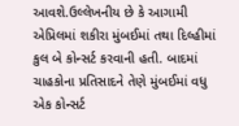આવશે.ઉલ્લેખનીય છે કે આગામી એપ્રિલમાં શકીરા મુંબઈમાં તથા દિલ્હીમાં કુલ બે કોન્સર્ટ કરવાની હતી. બાદમાં ચાહકોના પ્રતિસાદને તેણે મુંબઈમાં વધુ એક કોન્સર્ટ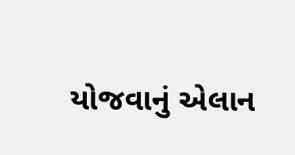યોજવાનું એલાન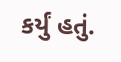કર્યું હતું.